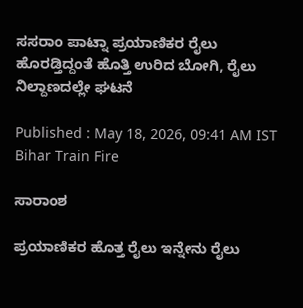ಸಸರಾಂ ಪಾಟ್ನಾ ಪ್ರಯಾಣಿಕರ ರೈಲು ಹೊರಡ್ತಿದ್ದಂತೆ ಹೊತ್ತಿ ಉರಿದ ಬೋಗಿ, ರೈಲು ನಿಲ್ದಾಣದಲ್ಲೇ ಘಟನೆ

Published : May 18, 2026, 09:41 AM IST
Bihar Train Fire

ಸಾರಾಂಶ

ಪ್ರಯಾಣಿಕರ ಹೊತ್ತ ರೈಲು ಇನ್ನೇನು ರೈಲು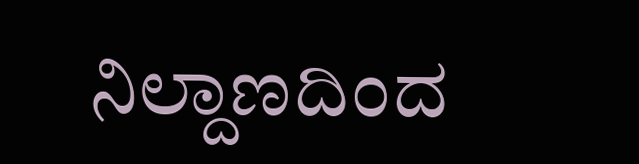ನಿಲ್ದಾಣದಿಂದ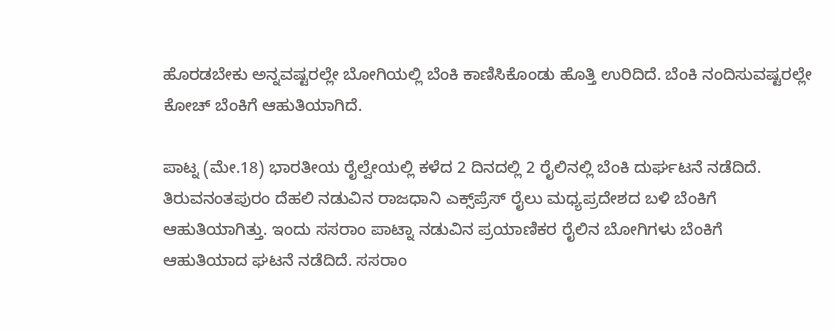ಹೊರಡಬೇಕು ಅನ್ನವಷ್ಟರಲ್ಲೇ ಬೋಗಿಯಲ್ಲಿ ಬೆಂಕಿ ಕಾಣಿಸಿಕೊಂಡು ಹೊತ್ತಿ ಉರಿದಿದೆ. ಬೆಂಕಿ ನಂದಿಸುವಷ್ಟರಲ್ಲೇ ಕೋಚ್ ಬೆಂಕಿಗೆ ಆಹುತಿಯಾಗಿದೆ.

ಪಾಟ್ನ (ಮೇ.18) ಭಾರತೀಯ ರೈಲ್ವೇಯಲ್ಲಿ ಕಳೆದ 2 ದಿನದಲ್ಲಿ 2 ರೈಲಿನಲ್ಲಿ ಬೆಂಕಿ ದುರ್ಘಟನೆ ನಡೆದಿದೆ. ತಿರುವನಂತಪುರಂ ದೆಹಲಿ ನಡುವಿನ ರಾಜಧಾನಿ ಎಕ್ಸ್‌ಪ್ರೆಸ್ ರೈಲು ಮಧ್ಯಪ್ರದೇಶದ ಬಳಿ ಬೆಂಕಿಗೆ ಆಹುತಿಯಾಗಿತ್ತು. ಇಂದು ಸಸರಾಂ ಪಾಟ್ನಾ ನಡುವಿನ ಪ್ರಯಾಣಿಕರ ರೈಲಿನ ಬೋಗಿಗಳು ಬೆಂಕಿಗೆ ಆಹುತಿಯಾದ ಘಟನೆ ನಡೆದಿದೆ. ಸಸರಾಂ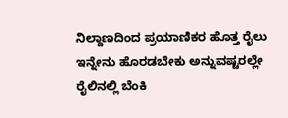ನಿಲ್ದಾಣದಿಂದ ಪ್ರಯಾಣಿಕರ ಹೊತ್ತ ರೈಲು ಇನ್ನೇನು ಹೊರಡಬೇಕು ಅನ್ನುವಷ್ಟರಲ್ಲೇ ರೈಲಿನಲ್ಲಿ ಬೆಂಕಿ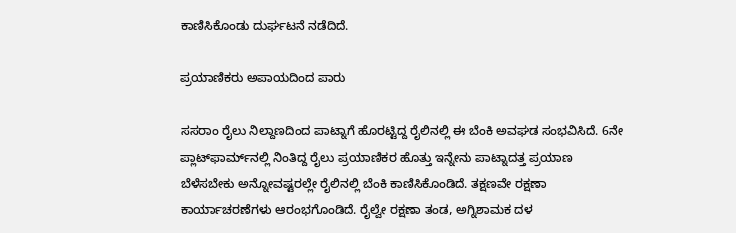ಕಾಣಿಸಿಕೊಂಡು ದುರ್ಘಟನೆ ನಡೆದಿದೆ.

ಪ್ರಯಾಣಿಕರು ಅಪಾಯದಿಂದ ಪಾರು

ಸಸರಾಂ ರೈಲು ನಿಲ್ದಾಣದಿಂದ ಪಾಟ್ನಾಗೆ ಹೊರಟ್ಟಿದ್ದ ರೈಲಿನಲ್ಲಿ ಈ ಬೆಂಕಿ ಅವಘಡ ಸಂಭವಿಸಿದೆ. 6ನೇ ಪ್ಲಾಟ್‌ಫಾರ್ಮ್‌ನಲ್ಲಿ ನಿಂತಿದ್ದ ರೈಲು ಪ್ರಯಾಣಿಕರ ಹೊತ್ತು ಇನ್ನೇನು ಪಾಟ್ನಾದತ್ತ ಪ್ರಯಾಣ ಬೆಳೆಸಬೇಕು ಅನ್ನೋವಷ್ಟರಲ್ಲೇ ರೈಲಿನಲ್ಲಿ ಬೆಂಕಿ ಕಾಣಿಸಿಕೊಂಡಿದೆ. ತಕ್ಷಣವೇ ರಕ್ಷಣಾ ಕಾರ್ಯಾಚರಣೆಗಳು ಆರಂಭಗೊಂಡಿದೆ. ರೈಲ್ವೇ ರಕ್ಷಣಾ ತಂಡ, ಅಗ್ನಿಶಾಮಕ ದಳ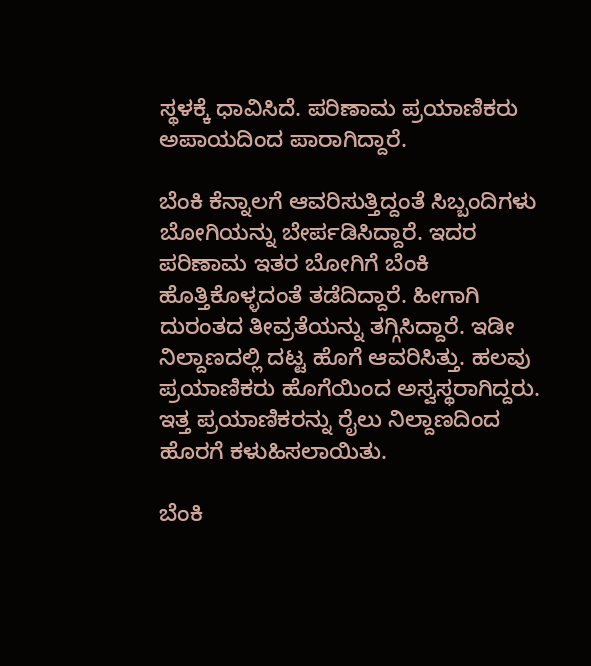ಸ್ಥಳಕ್ಕೆ ಧಾವಿಸಿದೆ. ಪರಿಣಾಮ ಪ್ರಯಾಣಿಕರು ಅಪಾಯದಿಂದ ಪಾರಾಗಿದ್ದಾರೆ.

ಬೆಂಕಿ ಕೆನ್ನಾಲಗೆ ಆವರಿಸುತ್ತಿದ್ದಂತೆ ಸಿಬ್ಬಂದಿಗಳು ಬೋಗಿಯನ್ನು ಬೇರ್ಪಡಿಸಿದ್ದಾರೆ. ಇದರ ಪರಿಣಾಮ ಇತರ ಬೋಗಿಗೆ ಬೆಂಕಿ ಹೊತ್ತಿಕೊಳ್ಳದಂತೆ ತಡೆದಿದ್ದಾರೆ. ಹೀಗಾಗಿ ದುರಂತದ ತೀವ್ರತೆಯನ್ನು ತಗ್ಗಿಸಿದ್ದಾರೆ. ಇಡೀ ನಿಲ್ದಾಣದಲ್ಲಿ ದಟ್ಟ ಹೊಗೆ ಆವರಿಸಿತ್ತು. ಹಲವು ಪ್ರಯಾಣಿಕರು ಹೊಗೆಯಿಂದ ಅಸ್ವಸ್ಥರಾಗಿದ್ದರು. ಇತ್ತ ಪ್ರಯಾಣಿಕರನ್ನು ರೈಲು ನಿಲ್ದಾಣದಿಂದ ಹೊರಗೆ ಕಳುಹಿಸಲಾಯಿತು.

ಬೆಂಕಿ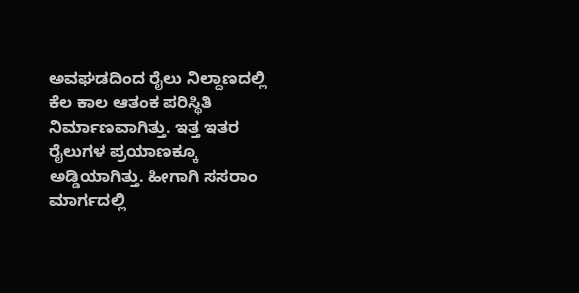ಅವಘಡದಿಂದ ರೈಲು ನಿಲ್ದಾಣದಲ್ಲಿ ಕೆಲ ಕಾಲ ಆತಂಕ ಪರಿಸ್ಥಿತಿ ನಿರ್ಮಾಣವಾಗಿತ್ತು. ಇತ್ತ ಇತರ ರೈಲುಗಳ ಪ್ರಯಾಣಕ್ಕೂ ಅಡ್ಡಿಯಾಗಿತ್ತು. ಹೀಗಾಗಿ ಸಸರಾಂ ಮಾರ್ಗದಲ್ಲಿ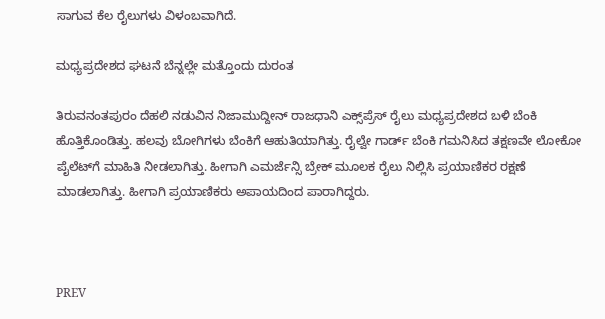ಸಾಗುವ ಕೆಲ ರೈಲುಗಳು ವಿಳಂಬವಾಗಿದೆ.

ಮಧ್ಯಪ್ರದೇಶದ ಘಟನೆ ಬೆನ್ನಲ್ಲೇ ಮತ್ತೊಂದು ದುರಂತ

ತಿರುವನಂತಪುರಂ ದೆಹಲಿ ನಡುವಿನ ನಿಜಾಮುದ್ದೀನ್ ರಾಜಧಾನಿ ಎಕ್ಸ್‌ಪ್ರೆಸ್ ರೈಲು ಮಧ್ಯಪ್ರದೇಶದ ಬಳಿ ಬೆಂಕಿ ಹೊತ್ತಿಕೊಂಡಿತ್ತು. ಹಲವು ಬೋಗಿಗಳು ಬೆಂಕಿಗೆ ಆಹುತಿಯಾಗಿತ್ತು. ರೈಲ್ವೇ ಗಾರ್ಡ್ ಬೆಂಕಿ ಗಮನಿಸಿದ ತಕ್ಷಣವೇ ಲೋಕೋ ಪೈಲೆಟ್‌ಗೆ ಮಾಹಿತಿ ನೀಡಲಾಗಿತ್ತು. ಹೀಗಾಗಿ ಎಮರ್ಜೆನ್ಸಿ ಬ್ರೇಕ್ ಮೂಲಕ ರೈಲು ನಿಲ್ಲಿಸಿ ಪ್ರಯಾಣಿಕರ ರಕ್ಷಣೆ ಮಾಡಲಾಗಿತ್ತು. ಹೀಗಾಗಿ ಪ್ರಯಾಣಿಕರು ಅಪಾಯದಿಂದ ಪಾರಾಗಿದ್ದರು.



PREV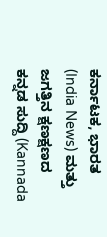ಕರ್ನಾಟಕ, ಭಾರತ (India News) ಮತ್ತು ಜಗತ್ತಿನ ಕ್ಷಣಕ್ಷಣದ ಕನ್ನಡ ಸುದ್ದಿ (Kannada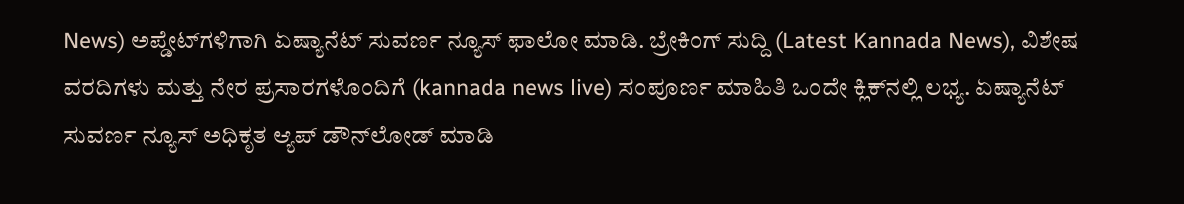News) ಅಪ್ಡೇಟ್‌ಗಳಿಗಾಗಿ ಏಷ್ಯಾನೆಟ್ ಸುವರ್ಣ ನ್ಯೂಸ್‌ ಫಾಲೋ ಮಾಡಿ. ಬ್ರೇಕಿಂಗ್ ಸುದ್ದಿ (Latest Kannada News), ವಿಶೇಷ ವರದಿಗಳು ಮತ್ತು ನೇರ ಪ್ರಸಾರಗಳೊಂದಿಗೆ (kannada news live) ಸಂಪೂರ್ಣ ಮಾಹಿತಿ ಒಂದೇ ಕ್ಲಿಕ್‌ನಲ್ಲಿ ಲಭ್ಯ. ಏಷ್ಯಾನೆಟ್ ಸುವರ್ಣ ನ್ಯೂಸ್ ಅಧಿಕೃತ ಆ್ಯಪ್ ಡೌನ್‌ಲೋಡ್ ಮಾಡಿ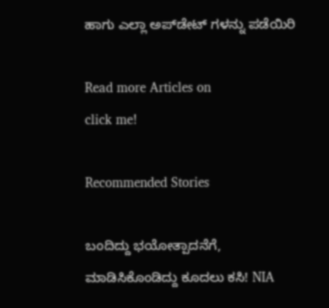ಹಾಗು ಎಲ್ಲಾ ಅಪ್‌ಡೇಟ್ ಗಳನ್ನು ಪಡೆಯಿರಿ

Read more Articles on
click me!

Recommended Stories

ಬಂದಿದ್ದು ಭಯೋತ್ಪಾದನೆಗೆ, ಮಾಡಿಸಿಕೊಂಡಿದ್ದು ಕೂದಲು ಕಸಿ! NIA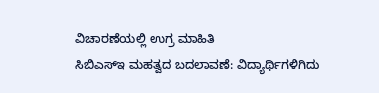ವಿಚಾರಣೆಯಲ್ಲಿ ಉಗ್ರ ಮಾಹಿತಿ
ಸಿಬಿಎಸ್‌ಇ ಮಹತ್ವದ ಬದಲಾವಣೆ: ವಿದ್ಯಾರ್ಥಿಗಳಿಗಿದು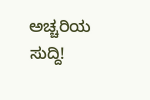ಅಚ್ಚರಿಯ ಸುದ್ದಿ!